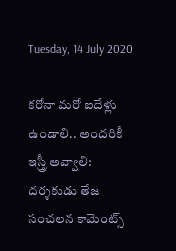Tuesday, 14 July 2020

కరోనా మరో ఐదేళ్లు ఉండాలి.. అందరికీ ఇస్త్రీ అవ్వాలి: దర్శకుడు తేజ సంచలన కామెంట్స్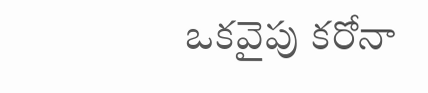ఒకవైపు కరోనా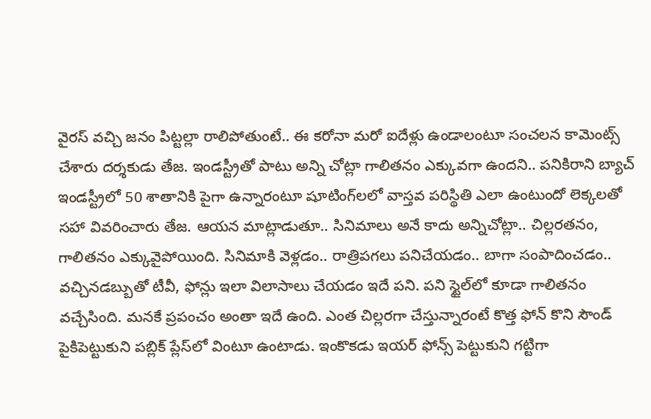వైరస్ వచ్చి జనం పిట్టల్లా రాలిపోతుంటే.. ఈ కరోనా మరో ఐదేళ్లు ఉండాలంటూ సంచలన కామెంట్స్ చేశారు దర్శకుడు తేజ. ఇండస్ట్రీతో పాటు అన్ని చోట్లా గాలితనం ఎక్కువగా ఉందని.. పనికిరాని బ్యాచ్ ఇండస్ట్రీలో 50 శాతానికి పైగా ఉన్నారంటూ షూటింగ్‌లలో వాస్తవ పరిస్థితి ఎలా ఉంటుందో లెక్కలతో సహా వివరించారు తేజ. ఆయన మాట్లాడుతూ.. సినిమాలు అనే కాదు అన్నిచోట్లా.. చిల్లరతనం, గాలితనం ఎక్కువైపోయింది. సినిమాకి వెళ్లడం.. రాత్రిపగలు పనిచేయడం.. బాగా సంపాదించడం.. వచ్చినడబ్బుతో టీవీ, ఫోన్లు ఇలా విలాసాలు చేయడం ఇదే పని. పని స్టైల్‌లో కూడా గాలితనం వచ్చేసింది. మనకే ప్రపంచం అంతా ఇదే ఉంది. ఎంత చిల్లరగా చేస్తున్నారంటే కొత్త ఫోన్ కొని సౌండ్ పైకిపెట్టుకుని పబ్లిక్ ప్లేస్‌లో వింటూ ఉంటాడు. ఇంకొకడు ఇయర్ ఫోన్స్ పెట్టుకుని గట్టిగా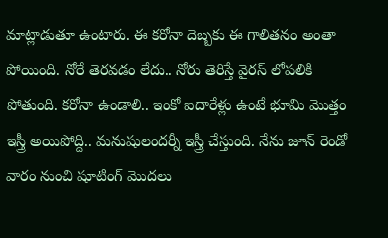మాట్లాడుతూ ఉంటారు. ఈ కరోనా దెబ్బకు ఈ గాలితనం అంతా పోయింది. నోరే తెరవడం లేదు.. నోరు తెరిస్తే వైరస్ లోపలికి పోతుంది. కరోనా ఉండాలి.. ఇంకో ఐదారేళ్లు ఉంటే భూమి మొత్తం ఇస్త్రీ అయిపోద్ది.. మనుషులందర్నీ ఇస్త్రీ చేస్తుంది. నేను జూన్ రెండో వారం నుంచి షూటింగ్ మొదలు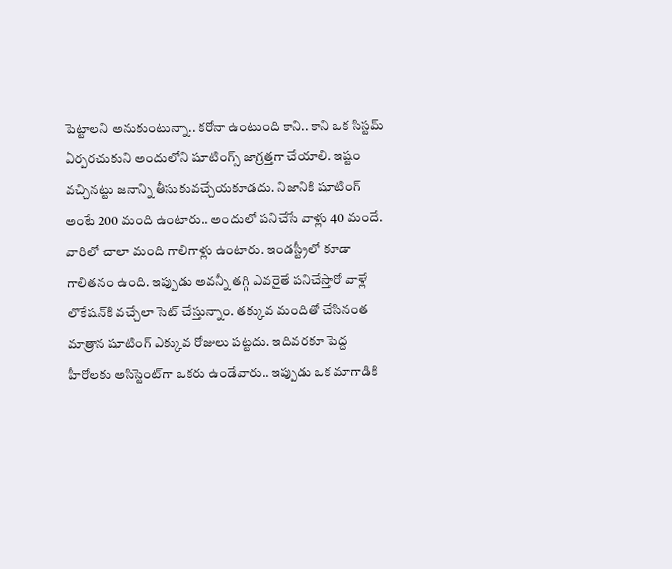పెట్టాలని అనుకుంటున్నా.. కరోనా ఉంటుంది కాని.. కాని ఒక సిస్టమ్ ఏర్పరచుకుని అందులోని షూటింగ్స్ జాగ్రత్తగా చేయాలి. ఇష్టం వచ్చినట్టు జనాన్ని తీసుకువచ్చేయకూడదు. నిజానికి షూటింగ్ అంటే 200 మంది ఉంటారు.. అందులో పనిచేసే వాళ్లు 40 మందే. వారిలో చాలా మంది గాలిగాళ్లు ఉంటారు. ఇండస్ట్రీలో కూడా గాలితనం ఉంది. ఇప్పుడు అవన్నీ తగ్గి ఎవరైతే పనిచేస్తారో వాళ్లే లొకేషన్‌కి వచ్చేలా సెట్ చేస్తున్నాం. తక్కువ మందితో చేసినంత మాత్రాన షూటింగ్ ఎక్కువ రోజులు పట్టదు. ఇదివరకూ పెద్ద హీరోలకు అసిస్టెంట్‌గా ఒకరు ఉండేవారు.. ఇప్పుడు ఒక మాగాడికి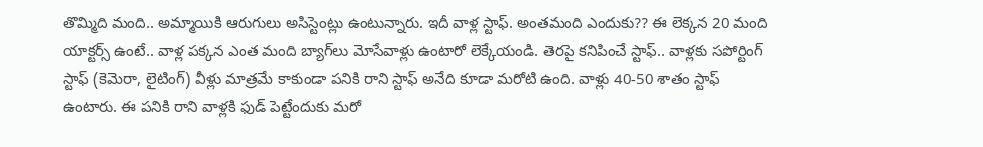తొమ్మిది మంది.. అమ్మాయికి ఆరుగులు అసిస్టెంట్లు ఉంటున్నారు. ఇదీ వాళ్ల స్టాఫ్. అంతమంది ఎందుకు?? ఈ లెక్కన 20 మంది యాక్టర్స్ ఉంటే.. వాళ్ల పక్కన ఎంత మంది బ్యాగ్‌లు మోసేవాళ్లు ఉంటారో లెక్కేయండి. తెరపై కనిపించే స్టాఫ్.. వాళ్లకు సపోర్టింగ్ స్టాఫ్ (కెమెరా, లైటింగ్) వీళ్లు మాత్రమే కాకుండా పనికి రాని స్టాఫ్ అనేది కూడా మరోటి ఉంది. వాళ్లు 40-50 శాతం స్టాఫ్ ఉంటారు. ఈ పనికి రాని వాళ్లకి ఫుడ్ పెట్టేందుకు మరో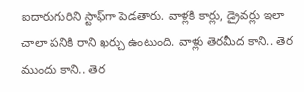ఐదారుగురిని స్టాఫ్‌గా పెడతారు. వాళ్లకి కార్లు, డ్రైవర్లు ఇలా చాలా పనికి రాని ఖర్చు ఉంటుంది. వాళ్లు తెరమీద కాని.. తెర ముందు కాని.. తెర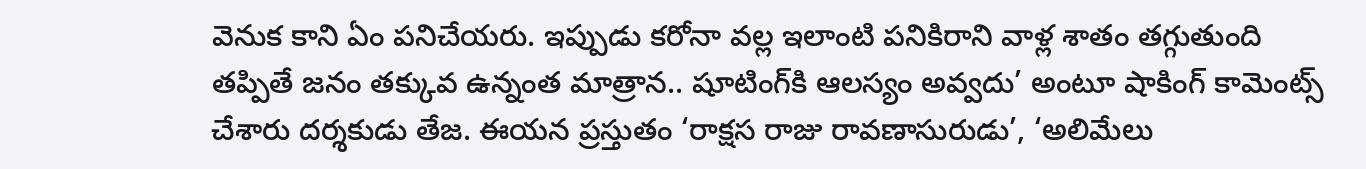వెనుక కాని ఏం పనిచేయరు. ఇప్పుడు కరోనా వల్ల ఇలాంటి పనికిరాని వాళ్ల శాతం తగ్గుతుంది తప్పితే జనం తక్కువ ఉన్నంత మాత్రాన.. షూటింగ్‌కి ఆలస్యం అవ్వదు’ అంటూ షాకింగ్ కామెంట్స్ చేశారు దర్శకుడు తేజ. ఈయన ప్రస్తుతం ‘రాక్షస రాజు రావణాసురుడు’, ‘అలిమేలు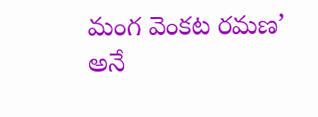మంగ వెంకట రమణ’ అనే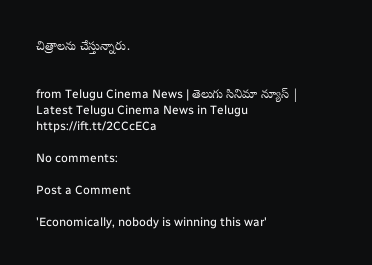చిత్రాలను చేస్తున్నారు.


from Telugu Cinema News | తెలుగు సినిమా న్యూస్ | Latest Telugu Cinema News in Telugu https://ift.tt/2CCcECa

No comments:

Post a Comment

'Economically, nobody is winning this war'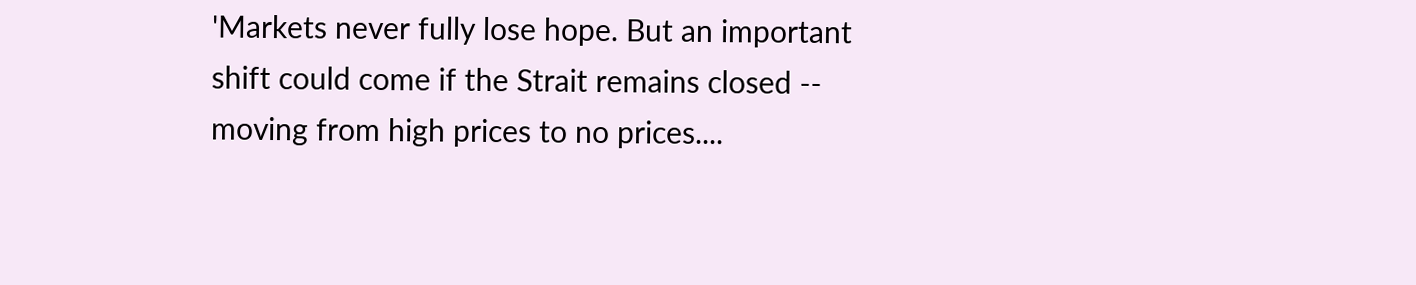'Markets never fully lose hope. But an important shift could come if the Strait remains closed -- moving from high prices to no prices....